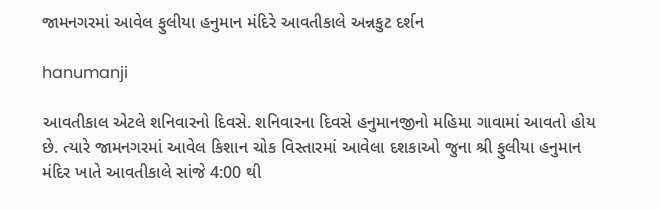જામનગરમાં આવેલ ફુલીયા હનુમાન મંદિરે આવતીકાલે અન્નકુટ દર્શન

hanumanji

આવતીકાલ એટલે શનિવારનો દિવસે. શનિવારના દિવસે હનુમાનજીનો મહિમા ગાવામાં આવતો હોય છે. ત્યારે જામનગરમાં આવેલ કિશાન ચોક વિસ્તારમાં આવેલા દશકાઓ જુના શ્રી ફુલીયા હનુમાન મંદિર ખાતે આવતીકાલે સાંજે 4:00 થી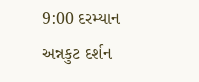9:00 દરમ્યાન અન્નકુટ દર્શન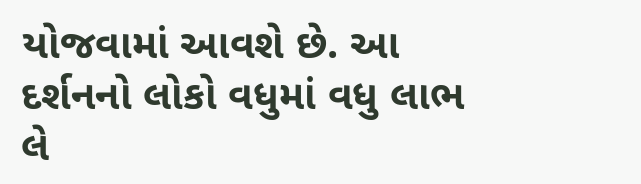યોજવામાં આવશે છે. આ દર્શનનો લોકો વધુમાં વધુ લાભ લે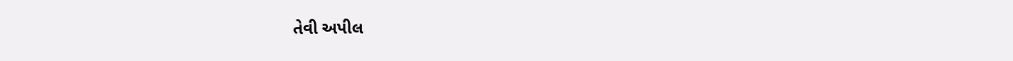તેવી અપીલ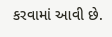કરવામાં આવી છે.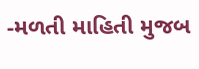-મળતી માહિતી મુજબ